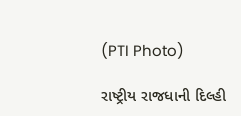(PTI Photo)

રાષ્ટ્રીય રાજધાની દિલ્હી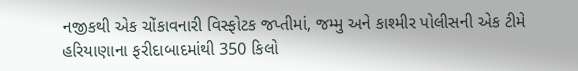નજીકથી એક ચોંકાવનારી વિસ્ફોટક જપ્તીમાં, જમ્મુ અને કાશ્મીર પોલીસની એક ટીમે હરિયાણાના ફરીદાબાદમાંથી 350 કિલો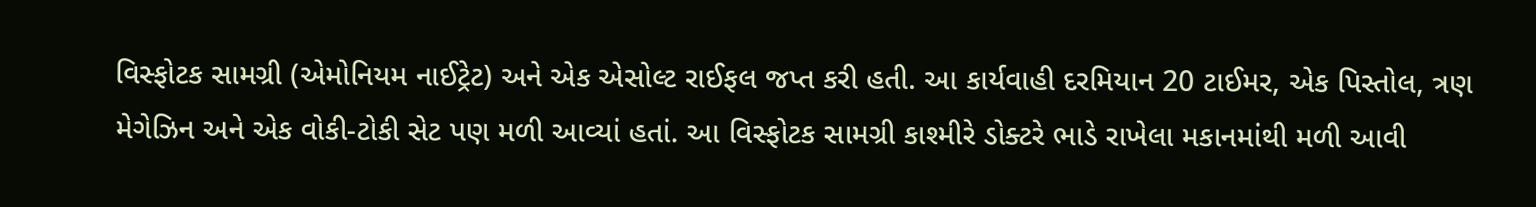વિસ્ફોટક સામગ્રી (એમોનિયમ નાઈટ્રેટ) અને એક એસોલ્ટ રાઈફલ જપ્ત કરી હતી. આ કાર્યવાહી દરમિયાન 20 ટાઈમર, એક પિસ્તોલ, ત્રણ મેગેઝિન અને એક વોકી-ટોકી સેટ પણ મળી આવ્યાં હતાં. આ વિસ્ફોટક સામગ્રી કાશ્મીરે ડોક્ટરે ભાડે રાખેલા મકાનમાંથી મળી આવી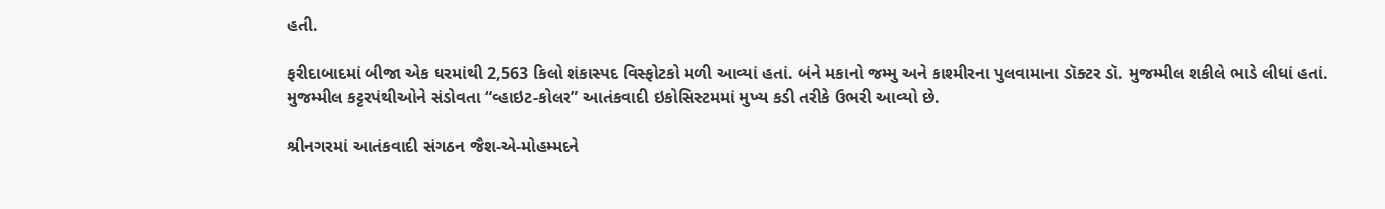હતી.

ફરીદાબાદમાં બીજા એક ઘરમાંથી 2,563 કિલો શંકાસ્પદ વિસ્ફોટકો મળી આવ્યાં હતાં. બંને મકાનો જમ્મુ અને કાશ્મીરના પુલવામાના ડૉક્ટર ડૉ. મુજમ્મીલ શકીલે ભાડે લીધાં હતાં. મુજમ્મીલ કટ્ટરપંથીઓને સંડોવતા “વ્હાઇટ-કોલર” આતંકવાદી ઇકોસિસ્ટમમાં મુખ્ય કડી તરીકે ઉભરી આવ્યો છે.

શ્રીનગરમાં આતંકવાદી સંગઠન જૈશ-એ-મોહમ્મદને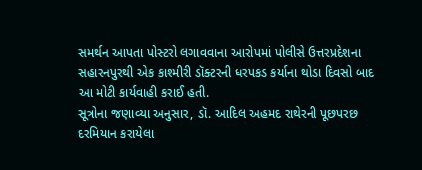સમર્થન આપતા પોસ્ટરો લગાવવાના આરોપમાં પોલીસે ઉત્તરપ્રદેશના સહારનપુરથી એક કાશ્મીરી ડૉક્ટરની ધરપકડ કર્યાના થોડા દિવસો બાદ આ મોટી કાર્યવાહી કરાઈ હતી.
સૂત્રોના જણાવ્યા અનુસાર, ડૉ. આદિલ અહમદ રાથેરની પૂછપરછ દરમિયાન કરાયેલા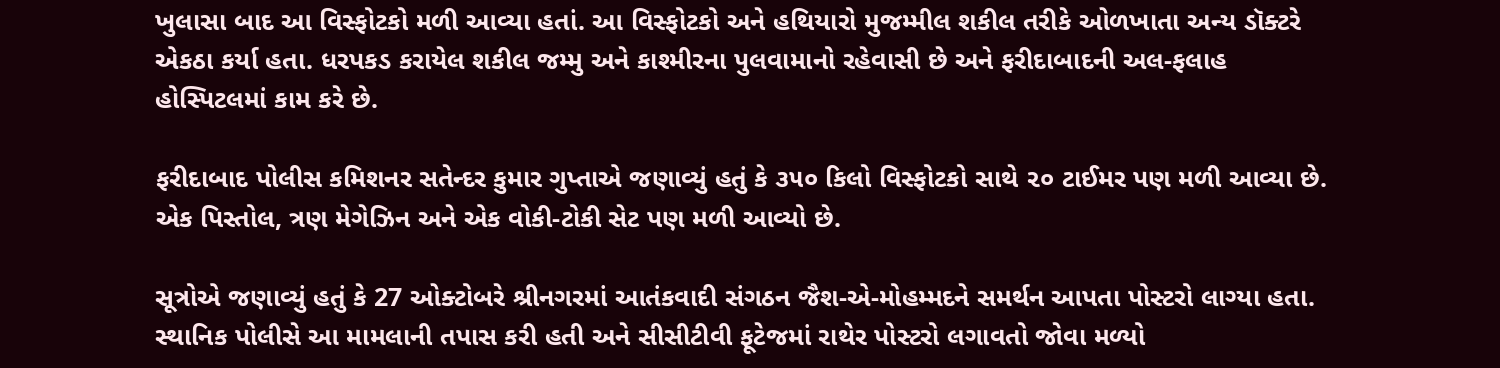ખુલાસા બાદ આ વિસ્ફોટકો મળી આવ્યા હતાં. આ વિસ્ફોટકો અને હથિયારો મુજમ્મીલ શકીલ તરીકે ઓળખાતા અન્ય ડૉક્ટરે એકઠા કર્યા હતા. ધરપકડ કરાયેલ શકીલ જમ્મુ અને કાશ્મીરના પુલવામાનો રહેવાસી છે અને ફરીદાબાદની અલ-ફલાહ હોસ્પિટલમાં કામ કરે છે.

ફરીદાબાદ પોલીસ કમિશનર સતેન્દર કુમાર ગુપ્તાએ જણાવ્યું હતું કે ૩૫૦ કિલો વિસ્ફોટકો સાથે ૨૦ ટાઈમર પણ મળી આવ્યા છે. એક પિસ્તોલ, ત્રણ મેગેઝિન અને એક વોકી-ટોકી સેટ પણ મળી આવ્યો છે.

સૂત્રોએ જણાવ્યું હતું કે 27 ઓક્ટોબરે શ્રીનગરમાં આતંકવાદી સંગઠન જૈશ-એ-મોહમ્મદને સમર્થન આપતા પોસ્ટરો લાગ્યા હતા. સ્થાનિક પોલીસે આ મામલાની તપાસ કરી હતી અને સીસીટીવી ફૂટેજમાં રાથેર પોસ્ટરો લગાવતો જોવા મળ્યો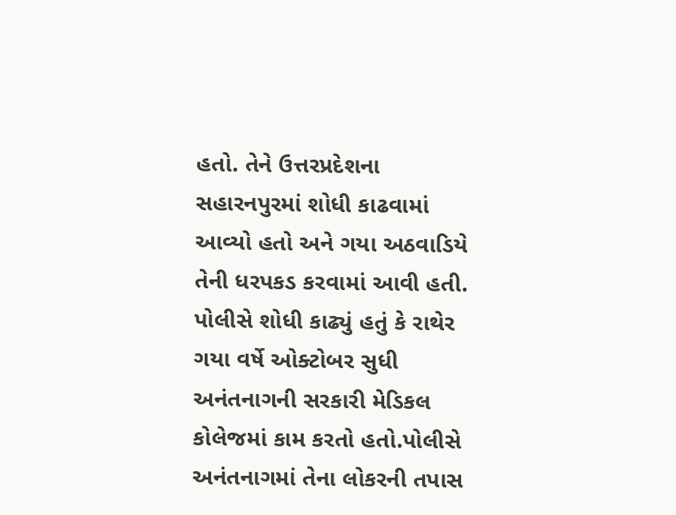હતો. તેને ઉત્તરપ્રદેશના સહારનપુરમાં શોધી કાઢવામાં આવ્યો હતો અને ગયા અઠવાડિયે તેની ધરપકડ કરવામાં આવી હતી. પોલીસે શોધી કાઢ્યું હતું કે રાથેર ગયા વર્ષે ઓક્ટોબર સુધી અનંતનાગની સરકારી મેડિકલ કોલેજમાં કામ કરતો હતો.પોલીસે અનંતનાગમાં તેના લોકરની તપાસ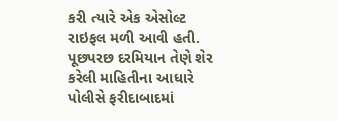કરી ત્યારે એક એસોલ્ટ રાઇફલ મળી આવી હતી. પૂછપરછ દરમિયાન તેણે શેર કરેલી માહિતીના આધારે પોલીસે ફરીદાબાદમાં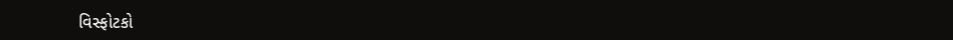વિસ્ફોટકો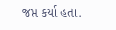જપ્ત કર્યા હતા.